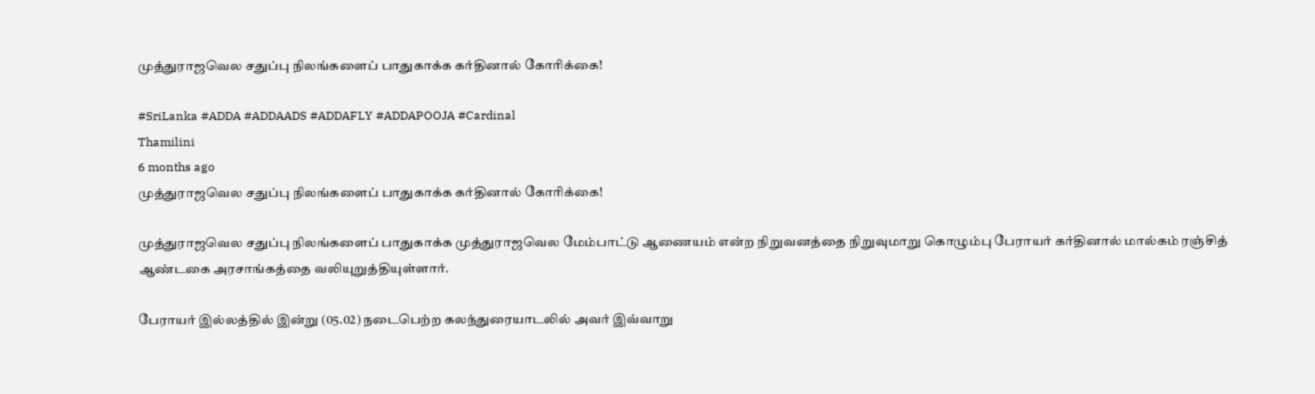முத்துராஜவெல சதுப்பு நிலங்களைப் பாதுகாக்க கர்தினால் கோரிக்கை!

#SriLanka #ADDA #ADDAADS #ADDAFLY #ADDAPOOJA #Cardinal
Thamilini
6 months ago
முத்துராஜவெல சதுப்பு நிலங்களைப் பாதுகாக்க கர்தினால் கோரிக்கை!

முத்துராஜவெல சதுப்பு நிலங்களைப் பாதுகாக்க முத்துராஜவெல மேம்பாட்டு ஆணையம் என்ற நிறுவனத்தை நிறுவுமாறு கொழும்பு பேராயர் கர்தினால் மால்கம் ரஞ்சித் ஆண்டகை அரசாங்கத்தை வலியுறுத்தியுள்ளார்.

பேராயர் இல்லத்தில் இன்று (05.02) நடைபெற்ற கலந்துரையாடலில் அவர் இவ்வாறு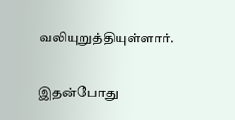வலியுறுத்தியுள்ளார்.

இதன்போது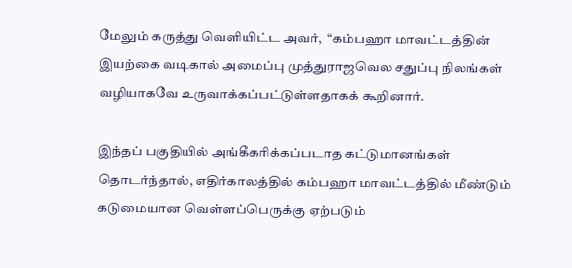மேலும் கருத்து வெளியிட்ட அவர்,  “கம்பஹா மாவட்டத்தின் இயற்கை வடிகால் அமைப்பு முத்துராஜவெல சதுப்பு நிலங்கள் வழியாகவே உருவாக்கப்பட்டுள்ளதாகக் கூறினார்.

இந்தப் பகுதியில் அங்கீகரிக்கப்படாத கட்டுமானங்கள் தொடர்ந்தால், எதிர்காலத்தில் கம்பஹா மாவட்டத்தில் மீண்டும் கடுமையான வெள்ளப்பெருக்கு ஏற்படும்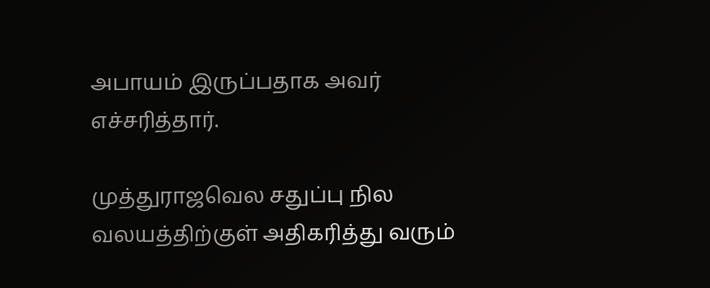அபாயம் இருப்பதாக அவர் எச்சரித்தார்.

முத்துராஜவெல சதுப்பு நில வலயத்திற்குள் அதிகரித்து வரும்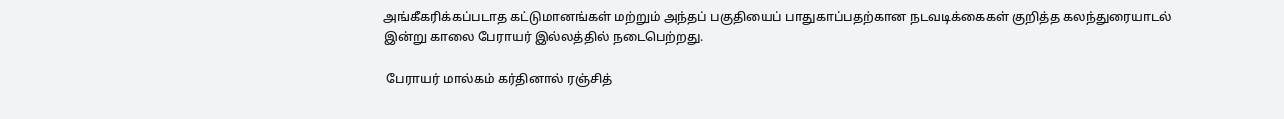அங்கீகரிக்கப்படாத கட்டுமானங்கள் மற்றும் அந்தப் பகுதியைப் பாதுகாப்பதற்கான நடவடிக்கைகள் குறித்த கலந்துரையாடல் இன்று காலை பேராயர் இல்லத்தில் நடைபெற்றது.

 பேராயர் மால்கம் கர்தினால் ரஞ்சித்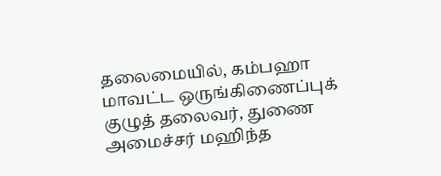தலைமையில், கம்பஹா மாவட்ட ஒருங்கிணைப்புக் குழுத் தலைவர், துணை அமைச்சர் மஹிந்த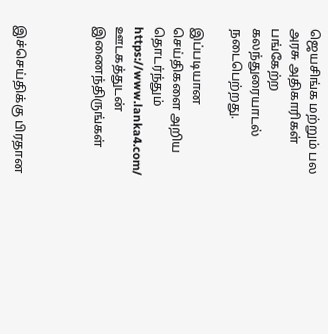ஜெயசிங்க மற்றும் பல அரசு அதிகாரிகள் பங்கேற்ற கலந்துரையாடல் நடைபெற்றது.

இப்படியான செய்திகளை அறிய தொடர்ந்தும் https://www.lanka4.com/ ஊடகத்துடன் இணைந்திருங்கள்



இச்செய்திக்கு பிரதான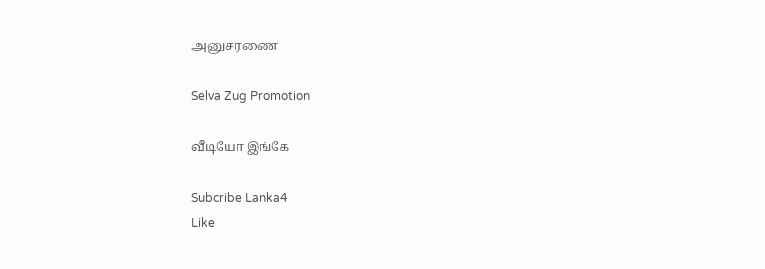அனுசரணை

Selva Zug Promotion

வீடியோ இங்கே

Subcribe Lanka4
Like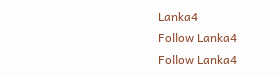Lanka4
Follow Lanka4
Follow Lanka4